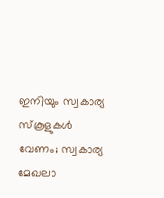ഇനിയും സ്വകാര്യ സ്കൂളുകൾ വേണം; സ്വകാര്യ മേഖലാ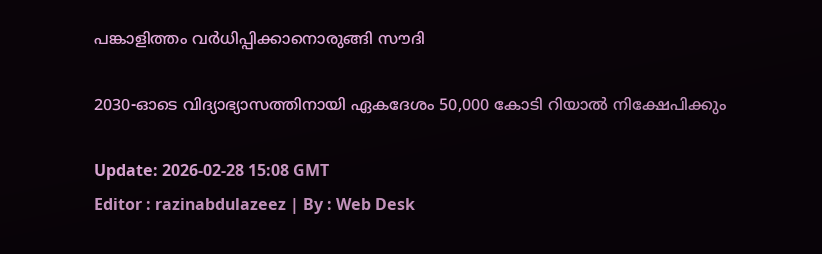പങ്കാളിത്തം വർധിപ്പിക്കാനൊരുങ്ങി സൗദി

2030-ഓടെ വിദ്യാഭ്യാസത്തിനായി ഏകദേശം 50,000 കോടി റിയാൽ‌ നിക്ഷേപിക്കും

Update: 2026-02-28 15:08 GMT
Editor : razinabdulazeez | By : Web Desk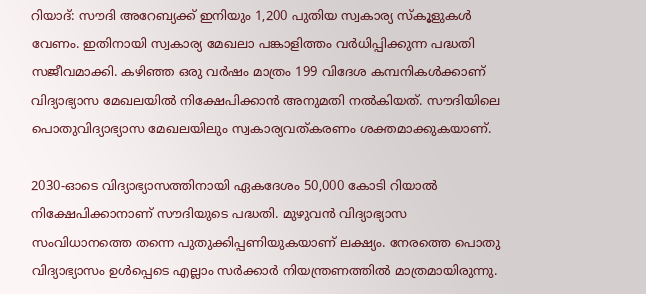റിയാദ്: സൗദി അറേബ്യക്ക് ഇനിയും 1,200 പുതിയ സ്വകാര്യ സ്കൂളുകൾ വേണം. ഇതിനായി സ്വകാര്യ മേഖലാ പങ്കാളിത്തം വർധിപ്പിക്കുന്ന പദ്ധതി സജീവമാക്കി. കഴിഞ്ഞ ഒരു വർഷം മാത്രം 199 വിദേശ കമ്പനികൾക്കാണ് വിദ്യാഭ്യാസ മേഖലയിൽ നിക്ഷേപിക്കാൻ അനുമതി നൽകിയത്. സൗദിയിലെ പൊതുവിദ്യാഭ്യാസ മേഖലയിലും സ്വകാര്യവത്കരണം ശക്തമാക്കുകയാണ്.

2030-ഓടെ വിദ്യാഭ്യാസത്തിനായി ഏകദേശം 50,000 കോടി റിയാൽ നിക്ഷേപിക്കാനാണ് സൗദിയുടെ പദ്ധതി. മുഴുവൻ വിദ്യാഭ്യാസ സംവിധാനത്തെ തന്നെ പുതുക്കിപ്പണിയുകയാണ് ലക്ഷ്യം. നേരത്തെ പൊതു വിദ്യാഭ്യാസം ഉൾപ്പെടെ എല്ലാം സർക്കാർ നിയന്ത്രണത്തിൽ മാത്രമായിരുന്നു.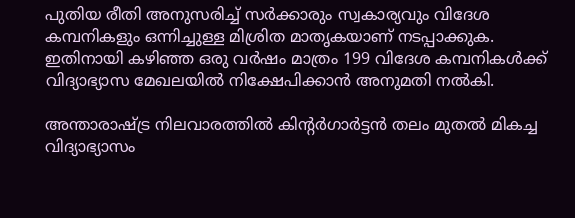പുതിയ രീതി അനുസരിച്ച് സർക്കാരും സ്വകാര്യവും വിദേശ കമ്പനികളും ഒന്നിച്ചുള്ള മിശ്രിത മാതൃകയാണ് നടപ്പാക്കുക. ഇതിനായി കഴിഞ്ഞ ഒരു വർഷം മാത്രം 199 വിദേശ കമ്പനികൾക്ക് വിദ്യാഭ്യാസ മേഖലയിൽ നിക്ഷേപിക്കാൻ അനുമതി നൽകി.

അന്താരാഷ്ട്ര നിലവാരത്തിൽ കിന്റർഗാർട്ടൻ തലം മുതൽ മികച്ച വിദ്യാഭ്യാസം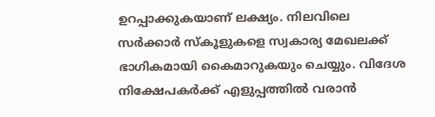ഉറപ്പാക്കുകയാണ് ലക്ഷ്യം. നിലവിലെ സർക്കാർ സ്കൂളുകളെ സ്വകാര്യ മേഖലക്ക് ഭാഗികമായി കൈമാറുകയും ചെയ്യും. വിദേശ നിക്ഷേപകർക്ക് എളുപ്പത്തിൽ വരാൻ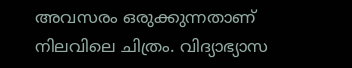അവസരം ഒരുക്കുന്നതാണ് നിലവിലെ ചിത്രം. വിദ്യാഭ്യാസ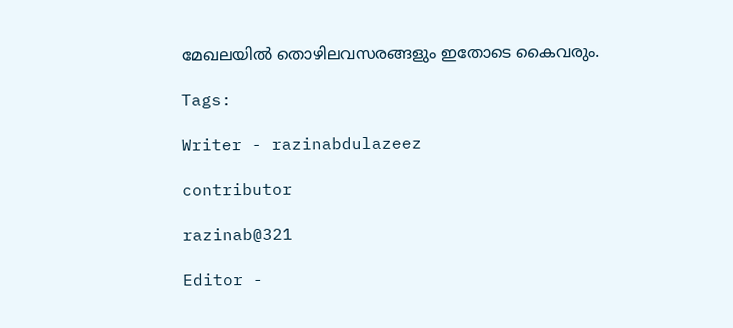മേഖലയിൽ തൊഴിലവസരങ്ങളും ഇതോടെ കൈവരും.

Tags:

Writer - razinabdulazeez

contributor

razinab@321

Editor -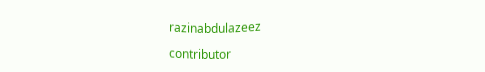razinabdulazeez

contributor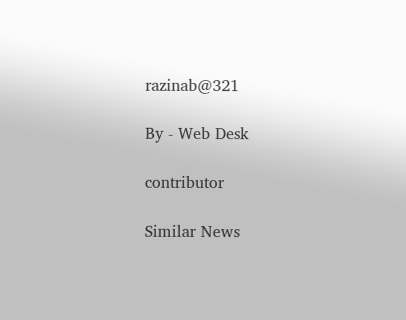razinab@321

By - Web Desk

contributor

Similar News